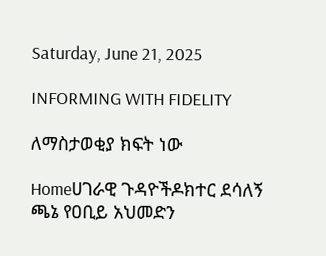Saturday, June 21, 2025

INFORMING WITH FIDELITY

ለማስታወቂያ ክፍት ነው

Homeሀገራዊ ጉዳዮችዶክተር ደሳለኝ ጫኔ የዐቢይ አህመድን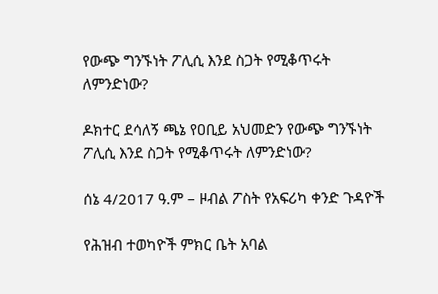የውጭ ግንኙነት ፖሊሲ እንደ ስጋት የሚቆጥሩት ለምንድነው?

ዶክተር ደሳለኝ ጫኔ የዐቢይ አህመድን የውጭ ግንኙነት ፖሊሲ እንደ ስጋት የሚቆጥሩት ለምንድነው?

ሰኔ 4/2017 ዓ.ም – ዞብል ፖስት የአፍሪካ ቀንድ ጉዳዮች

የሕዝብ ተወካዮች ምክር ቤት አባል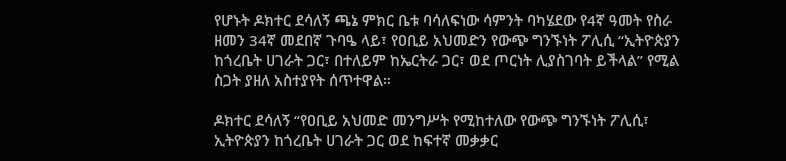የሆኑት ዶክተር ደሳለኝ ጫኔ ምክር ቤቱ ባሳለፍነው ሳምንት ባካሄደው የ4ኛ ዓመት የስራ ዘመን 34ኛ መደበኛ ጉባዔ ላይ፣ የዐቢይ አህመድን የውጭ ግንኙነት ፖሊሲ “ኢትዮጵያን ከጎረቤት ሀገራት ጋር፣ በተለይም ከኤርትራ ጋር፣ ወደ ጦርነት ሊያስገባት ይችላል” የሚል ስጋት ያዘለ አስተያየት ሰጥተዋል።

ዶክተር ደሳለኝ “የዐቢይ አህመድ መንግሥት የሚከተለው የውጭ ግንኙነት ፖሊሲ፣ ኢትዮጵያን ከጎረቤት ሀገራት ጋር ወደ ከፍተኛ መቃቃር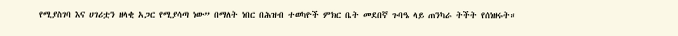የሚያስገባ እና ሀገሪቷን ዘላቂ አጋር የሚያሳጣ ነው” በማለት ነበር በሕዝብ ተወካዮች ምክር ቤት መደበኛ ጉባዔ ላይ ጠንካራ ትችት የሰነዘሩት።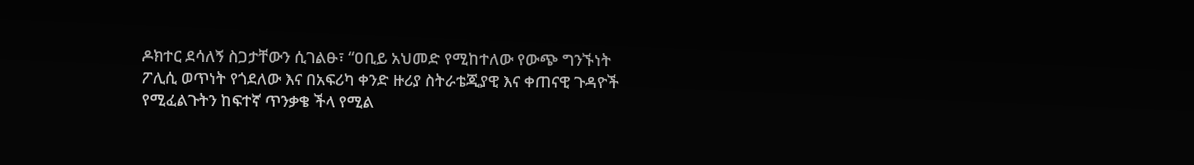ዶክተር ደሳለኝ ስጋታቸውን ሲገልፁ፣ “ዐቢይ አህመድ የሚከተለው የውጭ ግንኙነት ፖሊሲ ወጥነት የጎደለው እና በአፍሪካ ቀንድ ዙሪያ ስትራቴጂያዊ እና ቀጠናዊ ጉዳዮች የሚፈልጉትን ከፍተኛ ጥንቃቄ ችላ የሚል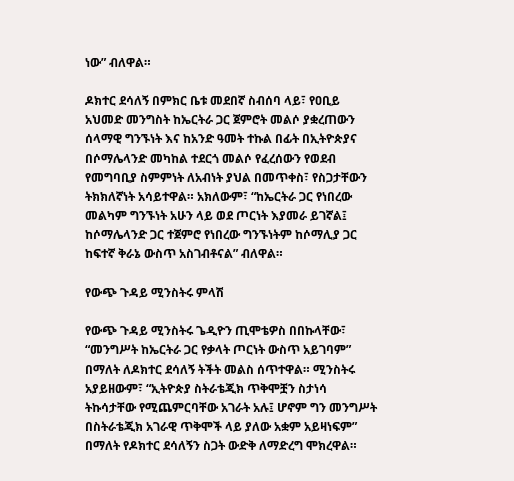ነው” ብለዋል።

ዶክተር ደሳለኝ በምክር ቤቱ መደበኛ ስብሰባ ላይ፣ የዐቢይ አህመድ መንግስት ከኤርትራ ጋር ጀምሮት መልሶ ያቋረጠውን ሰላማዊ ግንኙነት እና ከአንድ ዓመት ተኩል በፊት በኢትዮጵያና በሶማሌላንድ መካከል ተደርጎ መልሶ የፈረሰውን የወደብ የመግባቢያ ስምምነት ለአብነት ያህል በመጥቀስ፣ የስጋታቸውን ትክክለኛነት አሳይተዋል። አክለውም፣ “ከኤርትራ ጋር የነበረው መልካም ግንኙነት አሁን ላይ ወደ ጦርነት እያመራ ይገኛል፤ ከሶማሌላንድ ጋር ተጀምሮ የነበረው ግንኙነትም ከሶማሊያ ጋር ከፍተኛ ቅራኔ ውስጥ አስገብቶናል” ብለዋል።

የውጭ ጉዳይ ሚንስትሩ ምላሽ

የውጭ ጉዳይ ሚንስትሩ ጌዲዮን ጢሞቴዎስ በበኩላቸው፣ “መንግሥት ከኤርትራ ጋር የቃላት ጦርነት ውስጥ አይገባም” በማለት ለዶክተር ደሳለኝ ትችት መልስ ሰጥተዋል። ሚንስትሩ አያይዘውም፣ “ኢትዮጵያ ስትራቴጂክ ጥቅሞቿን ስታነሳ ትኩሳታቸው የሚጨምርባቸው አገራት አሉ፤ ሆኖም ግን መንግሥት በስትራቴጂክ አገራዊ ጥቅሞች ላይ ያለው አቋም አይዛነፍም” በማለት የዶክተር ደሳለኝን ስጋት ውድቅ ለማድረግ ሞክረዋል።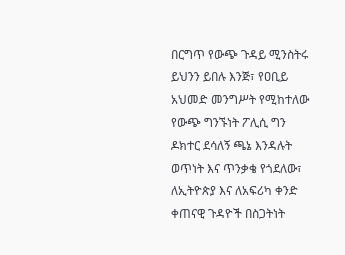በርግጥ የውጭ ጉዳይ ሚንስትሩ ይህንን ይበሉ እንጅ፣ የዐቢይ አህመድ መንግሥት የሚከተለው የውጭ ግንኙነት ፖሊሲ ግን ዶክተር ደሳለኝ ጫኔ እንዳሉት ወጥነት እና ጥንቃቄ የጎደለው፣ ለኢትዮጵያ እና ለአፍሪካ ቀንድ ቀጠናዊ ጉዳዮች በስጋትነት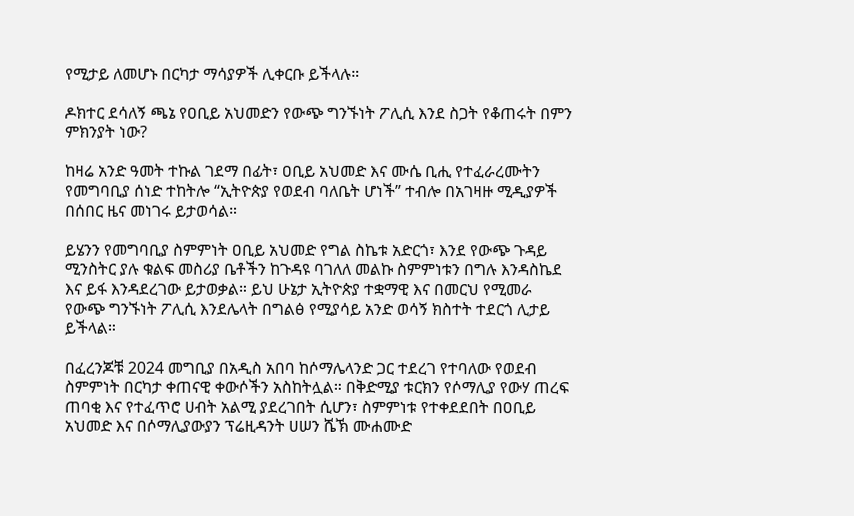የሚታይ ለመሆኑ በርካታ ማሳያዎች ሊቀርቡ ይችላሉ።

ዶክተር ደሳለኝ ጫኔ የዐቢይ አህመድን የውጭ ግንኙነት ፖሊሲ እንደ ስጋት የቆጠሩት በምን ምክንያት ነው?

ከዛሬ አንድ ዓመት ተኩል ገደማ በፊት፣ ዐቢይ አህመድ እና ሙሴ ቢሒ የተፈራረሙትን የመግባቢያ ሰነድ ተከትሎ “ኢትዮጵያ የወደብ ባለቤት ሆነች” ተብሎ በአገዛዙ ሚዲያዎች በሰበር ዜና መነገሩ ይታወሳል።

ይሄንን የመግባቢያ ስምምነት ዐቢይ አህመድ የግል ስኬቱ አድርጎ፣ እንደ የውጭ ጉዳይ ሚንስትር ያሉ ቁልፍ መስሪያ ቤቶችን ከጉዳዩ ባገለለ መልኩ ስምምነቱን በግሉ እንዳስኬደ እና ይፋ እንዳደረገው ይታወቃል። ይህ ሁኔታ ኢትዮጵያ ተቋማዊ እና በመርህ የሚመራ የውጭ ግንኙነት ፖሊሲ እንደሌላት በግልፅ የሚያሳይ አንድ ወሳኝ ክስተት ተደርጎ ሊታይ ይችላል።

በፈረንጆቹ 2024 መግቢያ በአዲስ አበባ ከሶማሌላንድ ጋር ተደረገ የተባለው የወደብ ስምምነት በርካታ ቀጠናዊ ቀውሶችን አስከትሏል። በቅድሚያ ቱርክን የሶማሊያ የውሃ ጠረፍ ጠባቂ እና የተፈጥሮ ሀብት አልሚ ያደረገበት ሲሆን፣ ስምምነቱ የተቀደደበት በዐቢይ አህመድ እና በሶማሊያውያን ፕሬዚዳንት ሀሠን ሼኽ ሙሐሙድ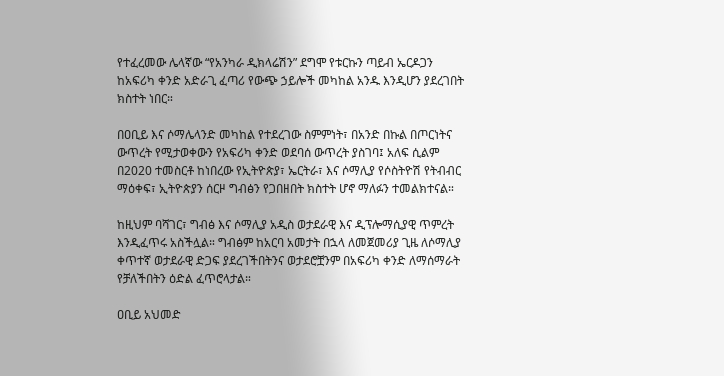የተፈረመው ሌላኛው “የአንካራ ዲክላሬሽን” ደግሞ የቱርኩን ጣይብ ኤርዶጋን ከአፍሪካ ቀንድ አድራጊ ፈጣሪ የውጭ ኃይሎች መካከል አንዱ እንዲሆን ያደረገበት ክስተት ነበር።

በዐቢይ እና ሶማሌላንድ መካከል የተደረገው ስምምነት፣ በአንድ በኩል በጦርነትና ውጥረት የሚታወቀውን የአፍሪካ ቀንድ ወደባሰ ውጥረት ያስገባ፤ አለፍ ሲልም በ2020 ተመስርቶ ከነበረው የኢትዮጵያ፣ ኤርትራ፣ እና ሶማሊያ የሶስትዮሽ የትብብር ማዕቀፍ፣ ኢትዮጵያን ሰርዞ ግብፅን የጋበዘበት ክስተት ሆኖ ማለፉን ተመልክተናል።

ከዚህም ባሻገር፣ ግብፅ እና ሶማሊያ አዲስ ወታደራዊ እና ዲፕሎማሲያዊ ጥምረት እንዲፈጥሩ አስችሏል። ግብፅም ከአርባ አመታት በኋላ ለመጀመሪያ ጊዜ ለሶማሊያ ቀጥተኛ ወታደራዊ ድጋፍ ያደረገችበትንና ወታደሮቿንም በአፍሪካ ቀንድ ለማሰማራት የቻለችበትን ዕድል ፈጥሮላታል።

ዐቢይ አህመድ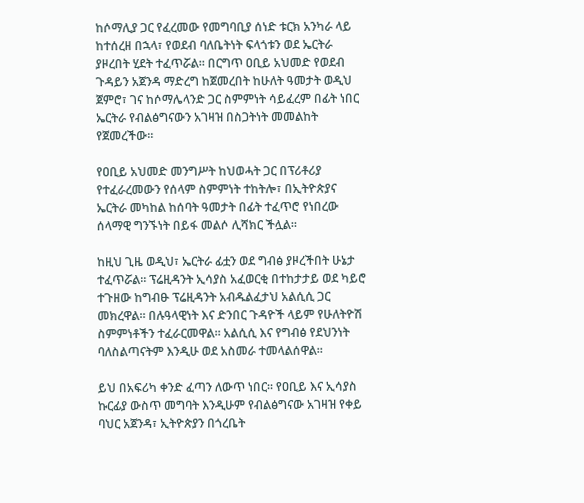ከሶማሊያ ጋር የፈረመው የመግባቢያ ሰነድ ቱርክ አንካራ ላይ ከተሰረዘ በኋላ፣ የወደብ ባለቤትነት ፍላጎቱን ወደ ኤርትራ ያዞረበት ሂደት ተፈጥሯል። በርግጥ ዐቢይ አህመድ የወደብ ጉዳይን አጀንዳ ማድረግ ከጀመረበት ከሁለት ዓመታት ወዲህ ጀምሮ፣ ገና ከሶማሌላንድ ጋር ስምምነት ሳይፈረም በፊት ነበር ኤርትራ የብልፅግናውን አገዛዝ በስጋትነት መመልከት የጀመረችው።

የዐቢይ አህመድ መንግሥት ከህወሓት ጋር በፕሪቶሪያ የተፈራረመውን የሰላም ስምምነት ተከትሎ፣ በኢትዮጵያና ኤርትራ መካከል ከሰባት ዓመታት በፊት ተፈጥሮ የነበረው ሰላማዊ ግንኙነት በይፋ መልሶ ሊሻክር ችሏል።

ከዚህ ጊዜ ወዲህ፣ ኤርትራ ፊቷን ወደ ግብፅ ያዞረችበት ሁኔታ ተፈጥሯል። ፕሬዚዳንት ኢሳያስ አፈወርቂ በተከታታይ ወደ ካይሮ ተጉዘው ከግብፁ ፕሬዚዳንት አብዱልፈታህ አልሲሲ ጋር መክረዋል። በሉዓላዊነት እና ድንበር ጉዳዮች ላይም የሁለትዮሽ ስምምነቶችን ተፈራርመዋል። አልሲሲ እና የግብፅ የደህንነት ባለስልጣናትም እንዲሁ ወደ አስመራ ተመላልሰዋል።

ይህ በአፍሪካ ቀንድ ፈጣን ለውጥ ነበር። የዐቢይ እና ኢሳያስ ኩርፊያ ውስጥ መግባት እንዲሁም የብልፅግናው አገዛዝ የቀይ ባህር አጀንዳ፣ ኢትዮጵያን በጎረቤት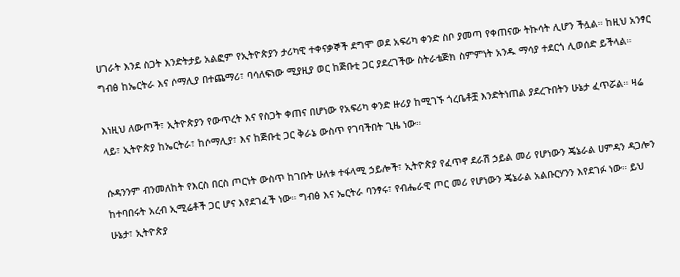ሀገራት እንደ ስጋት እንድትታይ አልፎም የኢትዮጵያን ታሪካዊ ተቀናቃኞች ደግሞ ወደ አፍሪካ ቀንድ ስቦ ያመጣ የቀጠናው ትኩሳት ሊሆን ችሏል። ከዚህ አንፃር ግብፅ ከኤርትራ እና ሶማሊያ በተጨማሪ፣ ባሳለፍነው ሚያዚያ ወር ከጅቡቲ ጋር ያደረገችው ስትራቴጅክ ስምምነት አንዱ ማሳያ ተደርጎ ሊወሰድ ይችላል።

እነዚህ ለውጦች፣ ኢትዮጵያን የውጥረት እና የስጋት ቀጠና በሆነው የአፍሪካ ቀንድ ዙሪያ ከሚገኙ ጎረቤቶቿ እንድትነጠል ያደረጉበትን ሁኔታ ፈጥሯል። ዛሬ ላይ፣ ኢትዮጵያ ከኤርትራ፣ ከሶማሊያ፣ እና ከጅቡቲ ጋር ቅራኔ ውስጥ የገባችበት ጊዜ ነው።

ሱዳንንም ብንመለከት የእርስ በርስ ጦርነት ውስጥ ከገቡት ሁለቱ ተፋላሚ ኃይሎች፣ ኢትዮጵያ የፈጥኖ ደራሽ ኃይል መሪ የሆነውን ጄኔራል ሀምዳን ዳጋሎን ከተባበሩት አረብ ኢሚሬቶች ጋር ሆና እየደገፈች ነው። ግብፅ እና ኤርትራ ባንፃሩ፣ የብሔራዊ ጦር መሪ የሆነውን ጄኔራል አልቡርሃንን እየደገፉ ነው። ይህ ሁኔታ፣ ኢትዮጵያ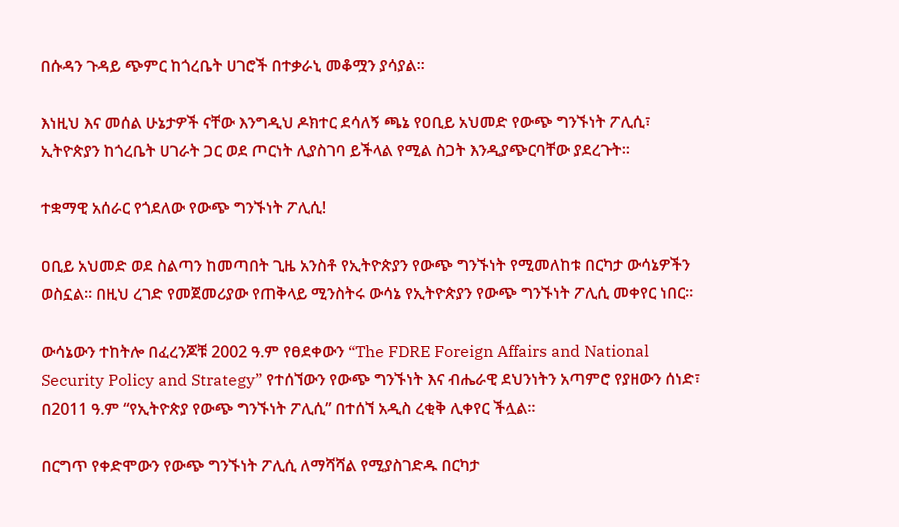በሱዳን ጉዳይ ጭምር ከጎረቤት ሀገሮች በተቃራኒ መቆሟን ያሳያል።

እነዚህ እና መሰል ሁኔታዎች ናቸው እንግዲህ ዶክተር ደሳለኝ ጫኔ የዐቢይ አህመድ የውጭ ግንኙነት ፖሊሲ፣ ኢትዮጵያን ከጎረቤት ሀገራት ጋር ወደ ጦርነት ሊያስገባ ይችላል የሚል ስጋት እንዲያጭርባቸው ያደረጉት።

ተቋማዊ አሰራር የጎደለው የውጭ ግንኙነት ፖሊሲ!

ዐቢይ አህመድ ወደ ስልጣን ከመጣበት ጊዜ አንስቶ የኢትዮጵያን የውጭ ግንኙነት የሚመለከቱ በርካታ ውሳኔዎችን ወስኗል። በዚህ ረገድ የመጀመሪያው የጠቅላይ ሚንስትሩ ውሳኔ የኢትዮጵያን የውጭ ግንኙነት ፖሊሲ መቀየር ነበር።

ውሳኔውን ተከትሎ በፈረንጆቹ 2002 ዓ.ም የፀደቀውን “The FDRE Foreign Affairs and National Security Policy and Strategy” የተሰኘውን የውጭ ግንኙነት እና ብሔራዊ ደህንነትን አጣምሮ የያዘውን ሰነድ፣ በ2011 ዓ.ም “የኢትዮጵያ የውጭ ግንኙነት ፖሊሲ” በተሰኘ አዲስ ረቂቅ ሊቀየር ችሏል።

በርግጥ የቀድሞውን የውጭ ግንኙነት ፖሊሲ ለማሻሻል የሚያስገድዱ በርካታ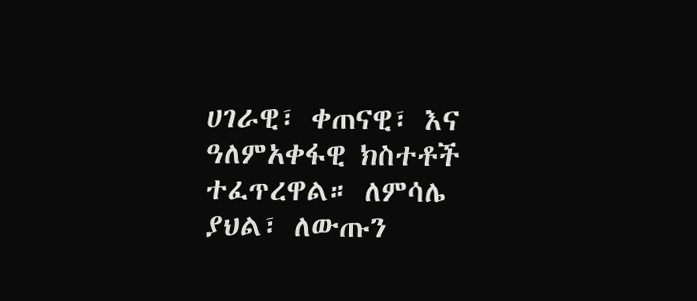ሀገራዊ፣ ቀጠናዊ፣ እና ዓለምአቀፋዊ ክስተቶች ተፈጥረዋል። ለምሳሌ ያህል፣ ለውጡን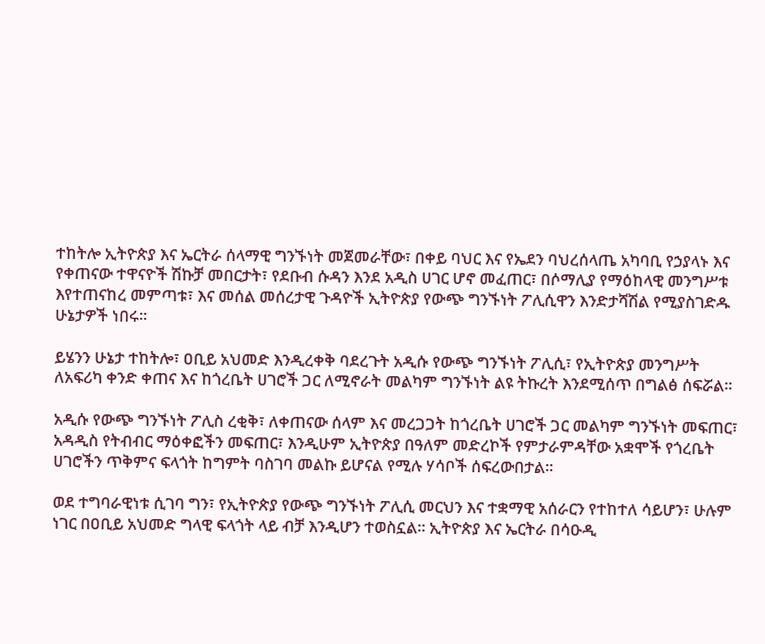ተከትሎ ኢትዮጵያ እና ኤርትራ ሰላማዊ ግንኙነት መጀመራቸው፣ በቀይ ባህር እና የኤደን ባህረሰላጤ አካባቢ የኃያላኑ እና የቀጠናው ተዋናዮች ሽኩቻ መበርታት፣ የደቡብ ሱዳን እንደ አዲስ ሀገር ሆኖ መፈጠር፣ በሶማሊያ የማዕከላዊ መንግሥቱ እየተጠናከረ መምጣቱ፣ እና መሰል መሰረታዊ ጉዳዮች ኢትዮጵያ የውጭ ግንኙነት ፖሊሲዋን እንድታሻሽል የሚያስገድዱ ሁኔታዎች ነበሩ።

ይሄንን ሁኔታ ተከትሎ፣ ዐቢይ አህመድ እንዲረቀቅ ባደረጉት አዲሱ የውጭ ግንኙነት ፖሊሲ፣ የኢትዮጵያ መንግሥት ለአፍሪካ ቀንድ ቀጠና እና ከጎረቤት ሀገሮች ጋር ለሚኖራት መልካም ግንኙነት ልዩ ትኩረት እንደሚሰጥ በግልፅ ሰፍሯል።

አዲሱ የውጭ ግንኙነት ፖሊስ ረቂቅ፣ ለቀጠናው ሰላም እና መረጋጋት ከጎረቤት ሀገሮች ጋር መልካም ግንኙነት መፍጠር፣ አዳዲስ የትብብር ማዕቀፎችን መፍጠር፣ እንዲሁም ኢትዮጵያ በዓለም መድረኮች የምታራምዳቸው አቋሞች የጎረቤት ሀገሮችን ጥቅምና ፍላጎት ከግምት ባስገባ መልኩ ይሆናል የሚሉ ሃሳቦች ሰፍረውበታል።

ወደ ተግባራዊነቱ ሲገባ ግን፣ የኢትዮጵያ የውጭ ግንኙነት ፖሊሲ መርህን እና ተቋማዊ አሰራርን የተከተለ ሳይሆን፣ ሁሉም ነገር በዐቢይ አህመድ ግላዊ ፍላጎት ላይ ብቻ እንዲሆን ተወስኗል። ኢትዮጵያ እና ኤርትራ በሳዑዲ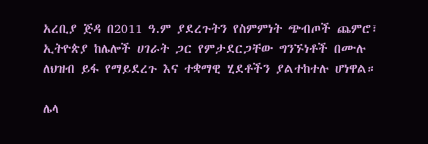አረቢያ ጅዳ በ2011 ዓ.ም ያደረጉትን የስምምነት ጭብጦች ጨምሮ፣ ኢትዮጵያ ከሌሎች ሀገራት ጋር የምታደርጋቸው ግንኙነቶች በሙሉ ለህዝብ ይፋ የማይደረጉ እና ተቋማዊ ሂደቶችን ያልተከተሉ ሆነዋል።

ሌላ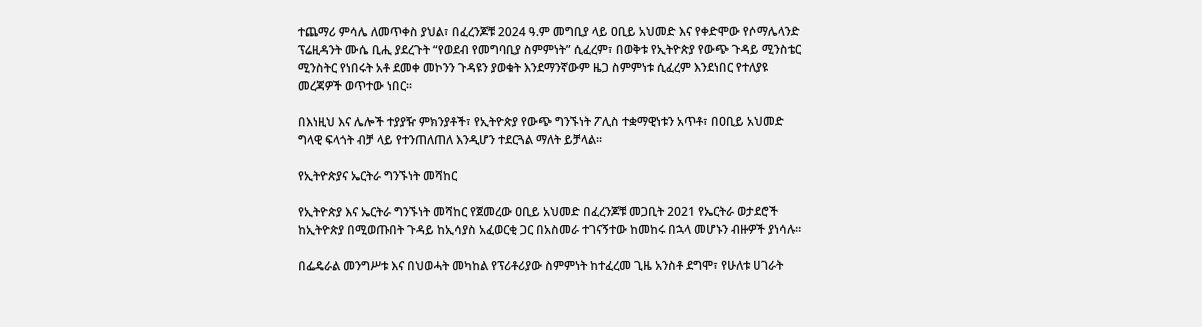ተጨማሪ ምሳሌ ለመጥቀስ ያህል፣ በፈረንጆቹ 2024 ዓ.ም መግቢያ ላይ ዐቢይ አህመድ እና የቀድሞው የሶማሌላንድ ፕሬዚዳንት ሙሴ ቢሒ ያደረጉት “የወደብ የመግባቢያ ስምምነት” ሲፈረም፣ በወቅቱ የኢትዮጵያ የውጭ ጉዳይ ሚንስቴር ሚንስትር የነበሩት አቶ ደመቀ መኮንን ጉዳዩን ያወቁት እንደማንኛውም ዜጋ ስምምነቱ ሲፈረም እንደነበር የተለያዩ መረጃዎች ወጥተው ነበር።

በእነዚህ እና ሌሎች ተያያዥ ምክንያቶች፣ የኢትዮጵያ የውጭ ግንኙነት ፖሊስ ተቋማዊነቱን አጥቶ፣ በዐቢይ አህመድ ግላዊ ፍላጎት ብቻ ላይ የተንጠለጠለ እንዲሆን ተደርጓል ማለት ይቻላል።

የኢትዮጵያና ኤርትራ ግንኙነት መሻከር

የኢትዮጵያ እና ኤርትራ ግንኙነት መሻከር የጀመረው ዐቢይ አህመድ በፈረንጆቹ መጋቢት 2021 የኤርትራ ወታደሮች ከኢትዮጵያ በሚወጡበት ጉዳይ ከኢሳያስ አፈወርቂ ጋር በአስመራ ተገናኝተው ከመከሩ በኋላ መሆኑን ብዙዎች ያነሳሉ።

በፌዴራል መንግሥቱ እና በህወሓት መካከል የፕሪቶሪያው ስምምነት ከተፈረመ ጊዜ አንስቶ ደግሞ፣ የሁለቱ ሀገራት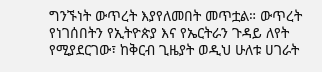ግንኙነት ውጥረት እያየለመበት መጥቷል። ውጥረት የነገሰበትን የኢትዮጵያ እና የኤርትራን ጉዳይ ለየት የሚያደርገው፣ ከቅርብ ጊዜያት ወዲህ ሁለቱ ሀገራት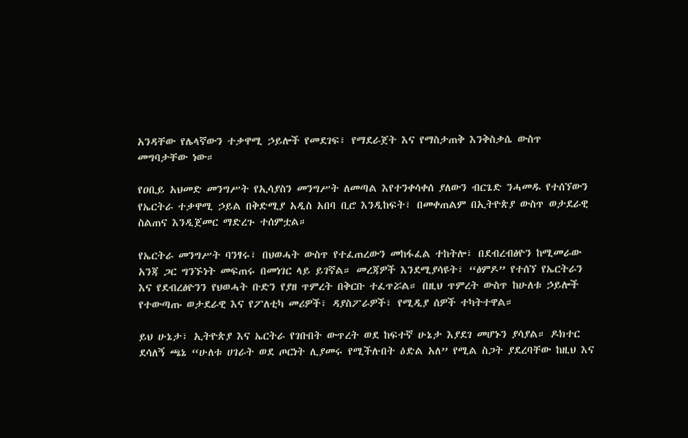አንዳቸው የሌላኛውን ተቃዋሚ ኃይሎች የመደገፍ፣ የማደራጀት እና የማስታጠቅ እንቅስቃሴ ውስጥ መግባታቸው ነው።

የዐቢይ አህመድ መንግሥት የኢሳያስን መንግሥት ለመጣል እየተንቀሳቀሰ ያለውን ብርጌድ ንሓመዱ የተሰኘውን የኤርትራ ተቃዋሚ ኃይል በቅድሚያ አዲስ አበባ ቢሮ እንዲከፍት፣ በመቀጠልም በኢትዮጵያ ውስጥ ወታደራዊ ስልጠና እንዲጀመር ማድረጉ ተሰምቷል።

የኤርትራ መንግሥት ባንፃሩ፣ በህወሓት ውስጥ የተፈጠረውን መከፋፈል ተከትሎ፣ በደብረብፅዮን ከሚመራው አንጃ ጋር ግንኙነት መፍጠሩ በመነገር ላይ ይገኛል። መረጃዎች እንደሚያሳዩት፣ “ፅምዶ” የተሰኘ የኤርትራን እና የደብረፅዮንን የህወሓት ቡድን የያዘ ጥምረት በቅርቡ ተፈጥሯል። በዚህ ጥምረት ውስጥ ከሁለቱ ኃይሎች የተውጣጡ ወታደራዊ እና የፖለቲካ መሪዎች፣ ዳያስፖራዎች፣ የሚዲያ ሰዎች ተካትተዋል።

ይህ ሁኔታ፣ ኢትዮጵያ እና ኤርትራ የገቡበት ውጥረት ወደ ከፍተኛ ሁኔታ እያደገ መሆኑን ያሳያል። ዶክተር ደሳለኝ ጫኔ “ሁለቱ ሀገራት ወደ ጦርነት ሊያመሩ የሚችሉበት ዕድል አለ” የሚል ስጋት ያደረባቸው ከዚህ እና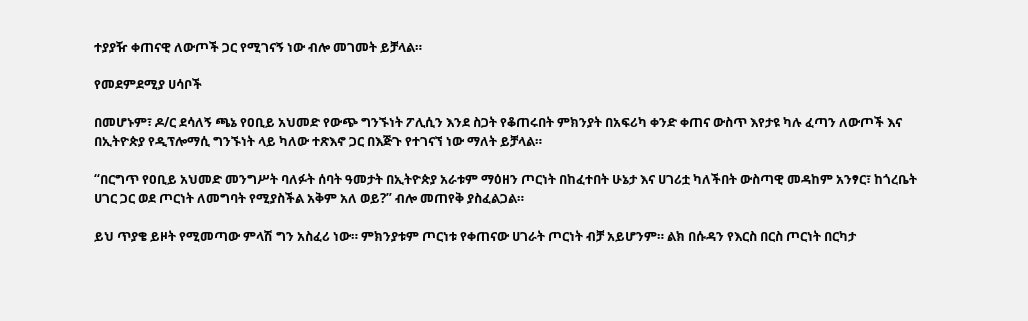ተያያዥ ቀጠናዊ ለውጦች ጋር የሚገናኝ ነው ብሎ መገመት ይቻላል።

የመደምደሚያ ሀሳቦች

በመሆኑም፣ ዶ/ር ደሳለኝ ጫኔ የዐቢይ አህመድ የውጭ ግንኙነት ፖሊሲን እንደ ስጋት የቆጠሩበት ምክንያት በአፍሪካ ቀንድ ቀጠና ውስጥ እየታዩ ካሉ ፈጣን ለውጦች እና በኢትዮጵያ የዲፕሎማሲ ግንኙነት ላይ ካለው ተጽእኖ ጋር በእጅጉ የተገናኘ ነው ማለት ይቻላል።

“በርግጥ የዐቢይ አህመድ መንግሥት ባለፉት ሰባት ዓመታት በኢትዮጵያ አራቱም ማዕዘን ጦርነት በከፈተበት ሁኔታ እና ሀገሪቷ ካለችበት ውስጣዊ መዳከም አንፃር፣ ከጎረቤት ሀገር ጋር ወደ ጦርነት ለመግባት የሚያስችል አቅም አለ ወይ?” ብሎ መጠየቅ ያስፈልጋል።

ይህ ጥያቄ ይዞት የሚመጣው ምላሽ ግን አስፈሪ ነው። ምክንያቱም ጦርነቱ የቀጠናው ሀገራት ጦርነት ብቻ አይሆንም። ልክ በሱዳን የእርስ በርስ ጦርነት በርካታ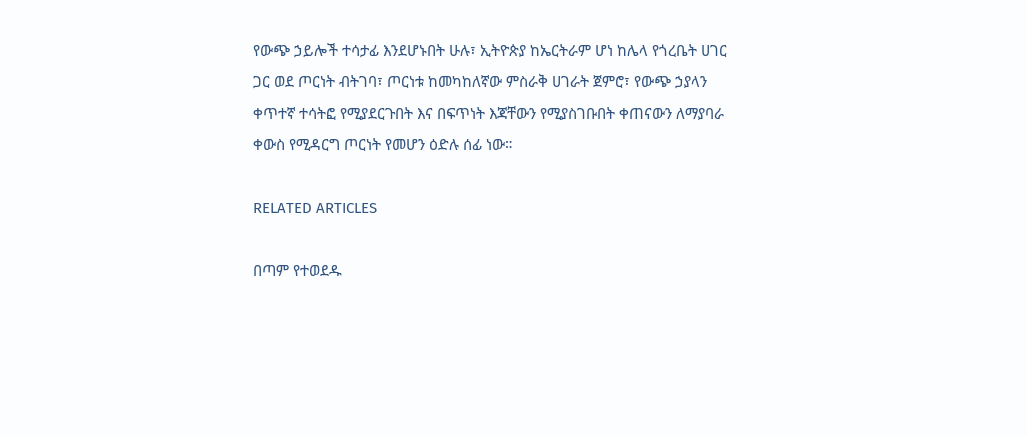የውጭ ኃይሎች ተሳታፊ እንደሆኑበት ሁሉ፣ ኢትዮጵያ ከኤርትራም ሆነ ከሌላ የጎረቤት ሀገር ጋር ወደ ጦርነት ብትገባ፣ ጦርነቱ ከመካከለኛው ምስራቅ ሀገራት ጀምሮ፣ የውጭ ኃያላን ቀጥተኛ ተሳትፎ የሚያደርጉበት እና በፍጥነት እጃቸውን የሚያስገቡበት ቀጠናውን ለማያባራ ቀውስ የሚዳርግ ጦርነት የመሆን ዕድሉ ሰፊ ነው።

RELATED ARTICLES

በጣም የተወደዱ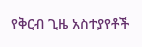የቅርብ ጊዜ አስተያየቶች